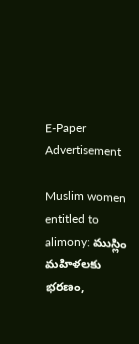E-Paper
Advertisement

Muslim women entitled to alimony: ముస్లిం మహిళలకు భరణం,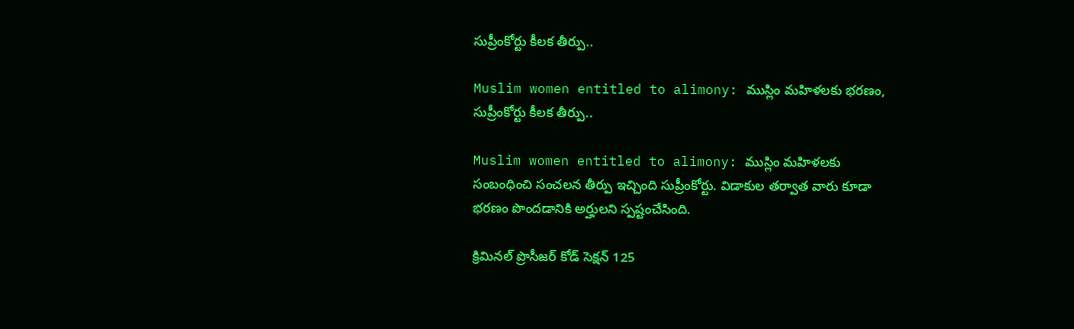సుప్రీంకోర్టు కీలక తీర్పు..

Muslim women entitled to alimony: ముస్లిం మహిళలకు భరణం, సుప్రీంకోర్టు కీలక తీర్పు..

Muslim women entitled to alimony: ముస్లిం మహిళలకు సంబంధించి సంచలన తీర్పు ఇచ్చింది సుప్రీంకోర్టు. విడాకుల తర్వాత వారు కూడా భరణం పొందడానికి అర్హులని స్పష్టంచేసింది.

క్రిమినల్ ప్రొసీజర్ కోడ్ సెక్షన్ 125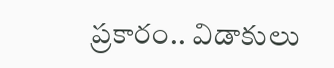ప్రకారం.. విడాకులు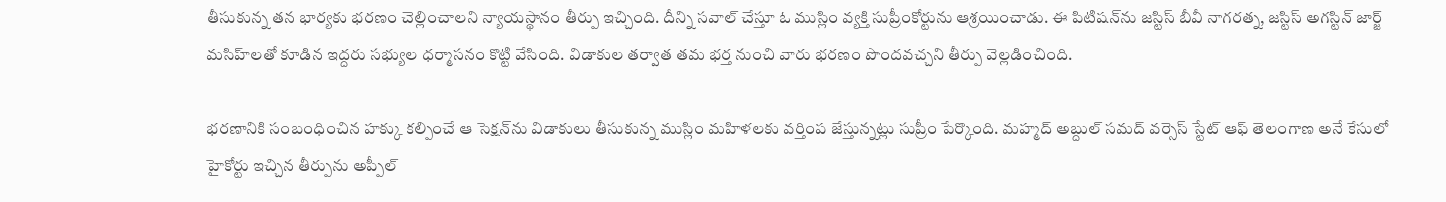తీసుకున్న తన భార్యకు భరణం చెల్లించాలని న్యాయస్థానం తీర్పు ఇచ్చింది. దీన్ని సవాల్ చేస్తూ ఓ ముస్లిం వ్యక్తి సుప్రీంకోర్టును ఆశ్రయించాడు. ఈ పిటిషన్‌ను జస్టిస్ బీవీ నాగరత్న, జస్టిస్ అగస్టిన్ జార్జ్ మసిహ్‌లతో కూడిన ఇద్దరు సభ్యుల ధర్మాసనం కొట్టి వేసింది. విడాకుల తర్వాత తమ భర్త నుంచి వారు భరణం పొందవచ్చని తీర్పు వెల్లడించింది.

భరణానికి సంబంధించిన హక్కు కల్పించే ఆ సెక్షన్‌ను విడాకులు తీసుకున్న ముస్లిం మహిళలకు వర్తింప జేస్తున్నట్లు సుప్రీం పేర్కొంది. మహ్మద్ అబ్దుల్ సమద్ వర్సెస్ స్టేట్ ఆఫ్ తెలంగాణ అనే కేసులో హైకోర్టు ఇచ్చిన తీర్పును అప్పీల్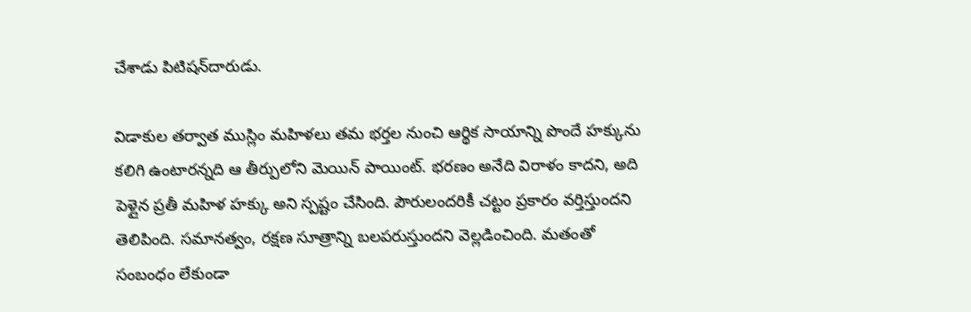చేశాడు పిటిషన్‌దారుడు.

విడాకుల తర్వాత ముస్లిం మహిళలు తమ భర్తల నుంచి ఆర్థిక సాయాన్ని పొందే హక్కును కలిగి ఉంటారన్నది ఆ తీర్పులోని మెయిన్ పాయింట్. భరణం అనేది విరాళం కాదని, అది పెళ్లైన ప్రతీ మహిళ హక్కు అని స్పష్టం చేసింది. పౌరులందరికీ చట్టం ప్రకారం వర్తిస్తుందని తెలిపింది. సమానత్వం, రక్షణ సూత్రాన్ని బలపరుస్తుందని వెల్లడించింది. మతంతో సంబంధం లేకుండా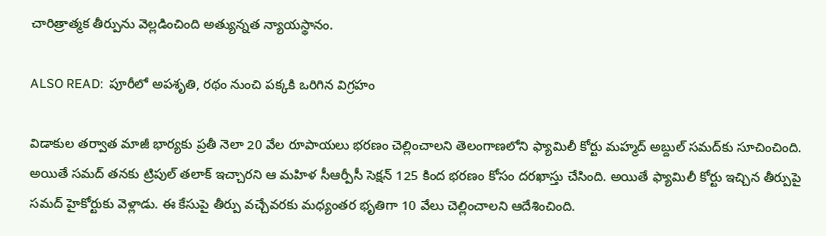చారిత్రాత్మక తీర్పును వెల్లడించింది అత్యున్నత న్యాయస్థానం.

ALSO READ:  పూరీలో అపశృతి, రథం నుంచి పక్కకి ఒరిగిన విగ్రహం

విడాకుల తర్వాత మాజీ భార్యకు ప్రతీ నెలా 20 వేల రూపాయలు భరణం చెల్లించాలని తెలంగాణలోని ఫ్యామిలీ కోర్టు మహ్మద్ అబ్దుల్ సమద్‌కు సూచించింది. అయితే సమద్ తనకు ట్రిపుల్ తలాక్ ఇచ్చారని ఆ మహిళ సీఆర్పీసీ సెక్షన్ 125 కింద భరణం కోసం దరఖాస్తు చేసింది. అయితే ఫ్యామిలీ కోర్టు ఇచ్చిన తీర్పుపై సమద్ హైకోర్టుకు వెళ్లాడు. ఈ కేసుపై తీర్పు వచ్చేవరకు మధ్యంతర భృతిగా 10 వేలు చెల్లించాలని ఆదేశించింది.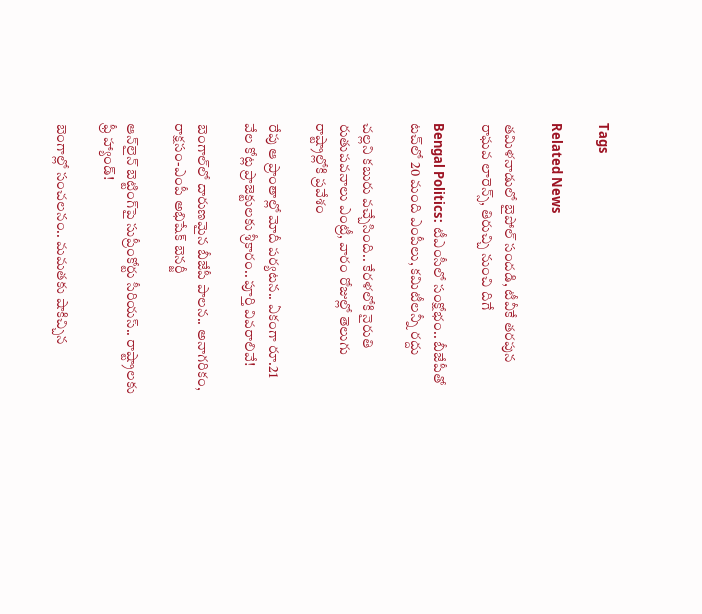Tags

Related News

తమిళనాడులో బైపోల్ సందడి, టీవీకే తరపున రాఘవ లారెన్స్‌, తిరుచ్చి నుంచి దిగే

Bengal Politics: టీఎంసీలో సంక్షోభం.. బీజేపీతో టచ్‌లో 20 మంది ఎంపీలు, కమిటీలన్నీ రద్దు

చల్లని కబురు వచ్చేసింది.. కేరళలోకి నైరుతి రుతుపవనాలు ఎంట్రీ, వారం రోజుల్లో తెలుగు రాష్ట్రాల్లోకి ప్రవేశం

రేపు ఆ ప్రాంతాల్లో మోదీ పర్యటన.. ఏకంగా రూ.21 వేల కోట్ల ప్రాజెక్టులకు శ్రీకారం.. పూర్తి వివరాలివే!

బెంగాల్‌లో దారుణమైన బీజేపీ పాలన.. అనాగరికం, రాక్షసం-ఎంపీ అభిషేక్ బెనర్జీ

ఆన్‌లైన్ బెట్టింగ్‌పై సుప్రీంకోర్టు సీరియస్.. రాష్ట్రాలకు ఫ్రీ హ్యాండ్!

బెంగాల్లో సంచలనం.. మమతకు షాకిచ్చిన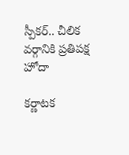స్పీకర్.. చీలిక వర్గానికి ప్రతిపక్ష హోదా

కర్ణాటక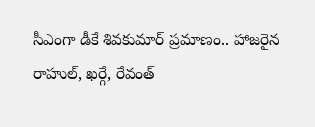సీఎంగా డీకే శివకుమార్‌ ప్రమాణం.. హాజరైన రాహుల్, ఖర్గే, రేవంత్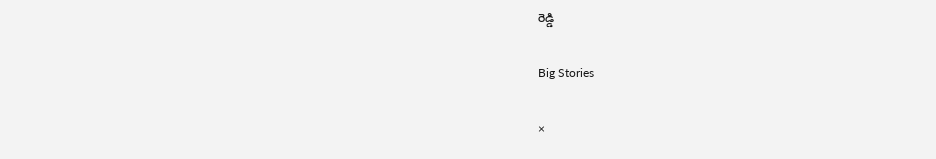రెడ్డి

Big Stories

×